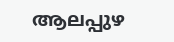ആലപ്പുഴ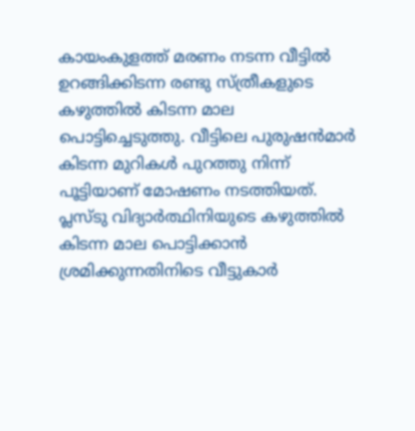കായംകുളത്ത് മരണം നടന്ന വീട്ടില്‍ ഉറങ്ങിക്കിടന്ന രണ്ടു സ്‌ത്രീകളുടെ കഴുത്തില്‍ കിടന്ന മാല പൊട്ടിച്ചെടുത്തു. വീട്ടിലെ പുരുഷന്‍മാര്‍ കിടന്ന മുറികള്‍ പുറത്തു നിന്ന് പൂട്ടിയാണ് മോഷണം നടത്തിയത്. പ്ലസ്ടു വിദ്യാര്‍ത്ഥിനിയുടെ കഴുത്തില്‍ കിടന്ന മാല പൊട്ടിക്കാന്‍ ശ്രമിക്കുന്നതിനിടെ വീട്ടുകാര്‍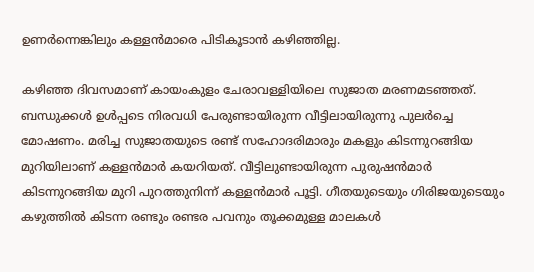ഉണര്‍ന്നെങ്കിലും കള്ളന്‍മാരെ പിടികൂടാന്‍ കഴിഞ്ഞില്ല.

കഴിഞ്ഞ ദിവസമാണ് കായംകുളം ചേരാവള്ളിയിലെ സുജാത മരണമടഞ്ഞത്. ബന്ധുക്കള്‍ ഉള്‍പ്പടെ നിരവധി പേരുണ്ടായിരുന്ന വീട്ടിലായിരുന്നു പുലര്‍ച്ചെ മോഷണം. മരിച്ച സുജാതയുടെ രണ്ട് സഹോദരിമാരും മകളും കിടന്നുറങ്ങിയ മുറിയിലാണ് കള്ളന്‍മാര്‍ കയറിയത്. വീട്ടിലുണ്ടായിരുന്ന പുരുഷന്‍മാര്‍ കിടന്നുറങ്ങിയ മുറി പുറത്തുനിന്ന് കള്ളന്‍മാര്‍ പൂട്ടി. ഗീതയുടെയും ഗിരിജയുടെയും കഴുത്തില്‍ കിടന്ന രണ്ടും രണ്ടര പവനും തൂക്കമുള്ള മാലകള്‍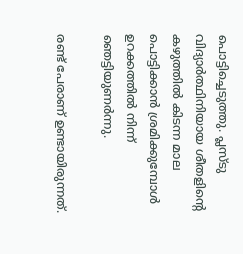പൊട്ടിച്ചെടുത്തു. പ്ലസ്ടു വിദ്യാര്‍ത്ഥിനിയായ ശീതളിന്‍റെ കഴുത്തില്‍ കിടന്ന മാല പൊട്ടിക്കാന്‍ ശ്രമിക്കുമ്പോള്‍ ഉറക്കത്തില്‍ നിന്ന് ഞെട്ടിയുണര്‍ന്നു.

രണ്ട് പേരാണ് ഉണ്ടായിരുന്നത്.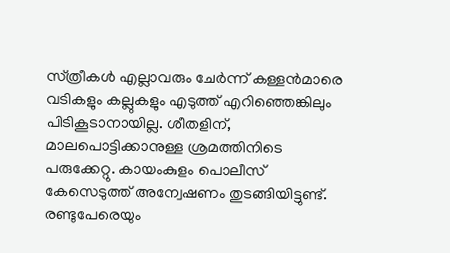സ്‌ത്രീകള്‍ എല്ലാവരും ചേര്‍ന്ന് കള്ളന്‍മാരെ വടികളും കല്ലുകളും എടുത്ത് എറിഞ്ഞെങ്കിലും പിടികൂടാനായില്ല. ശീതളിന്, മാലപൊട്ടിക്കാനുള്ള ശ്രമത്തിനിടെ പരുക്കേറ്റു. കായംകുളം പൊലീസ് കേസെടുത്ത് അന്വേഷണം തുടങ്ങിയിട്ടുണ്ട്. രണ്ടുപേരെയും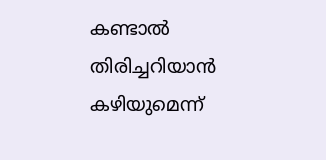കണ്ടാല്‍ തിരിച്ചറിയാന്‍ കഴിയുമെന്ന്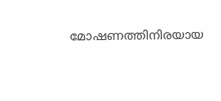മോഷണത്തിനിരയായ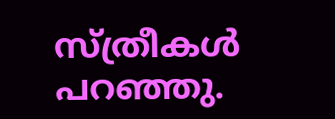സ്‌ത്രീകള്‍ പറഞ്ഞു.